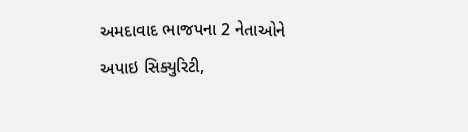અમદાવાદ ભાજપના 2 નેતાઓને અપાઇ સિક્યુરિટી,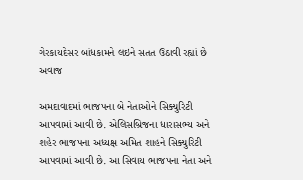ગેરકાયદેસર બાંધકામને લઇને સતત ઉઠાવી રહ્યાં છે અવાજ

અમદાવાદમાં ભાજપના બે નેતાઓને સિક્યુરિટી આપવામાં આવી છે. એલિસબ્રિજના ધારાસભ્ય અને શહેર ભાજપના અધ્યક્ષ અમિત શાહને સિક્યુરિટી આપવામાં આવી છે. આ સિવાય ભાજપના નેતા અને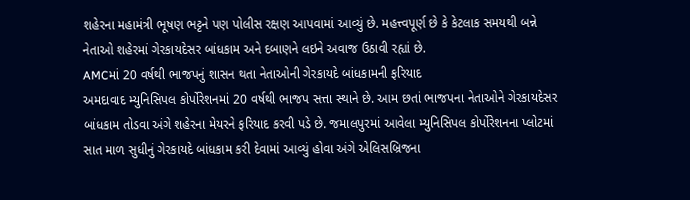શહેરના મહામંત્રી ભૂષણ ભટ્ટને પણ પોલીસ રક્ષણ આપવામાં આવ્યું છે. મહત્ત્વપૂર્ણ છે કે કેટલાક સમયથી બન્ને નેતાઓ શહેરમાં ગેરકાયદેસર બાંધકામ અને દબાણને લઇને અવાજ ઉઠાવી રહ્યાં છે.
AMCમાં 20 વર્ષથી ભાજપનું શાસન થતા નેતાઓની ગેરકાયદે બાંધકામની ફરિયાદ
અમદાવાદ મ્યુનિસિપલ કોર્પોરેશનમાં 20 વર્ષથી ભાજપ સત્તા સ્થાને છે. આમ છતાં ભાજપના નેતાઓને ગેરકાયદેસર બાંધકામ તોડવા અંગે શહેરના મેયરને ફરિયાદ કરવી પડે છે. જમાલપુરમાં આવેલા મ્યુનિસિપલ કોર્પોરેશનના પ્લોટમાં સાત માળ સુધીનું ગેરકાયદે બાંધકામ કરી દેવામાં આવ્યું હોવા અંગે એલિસબ્રિજના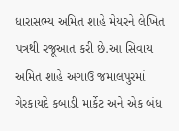ધારાસભ્ય અમિત શાહે મેયરને લેખિત પત્રથી રજૂઆત કરી છે.આ સિવાય અમિત શાહે અગાઉ જમાલપુરમાં ગેરકાયદે કબાડી માર્કેટ અને એક બંધ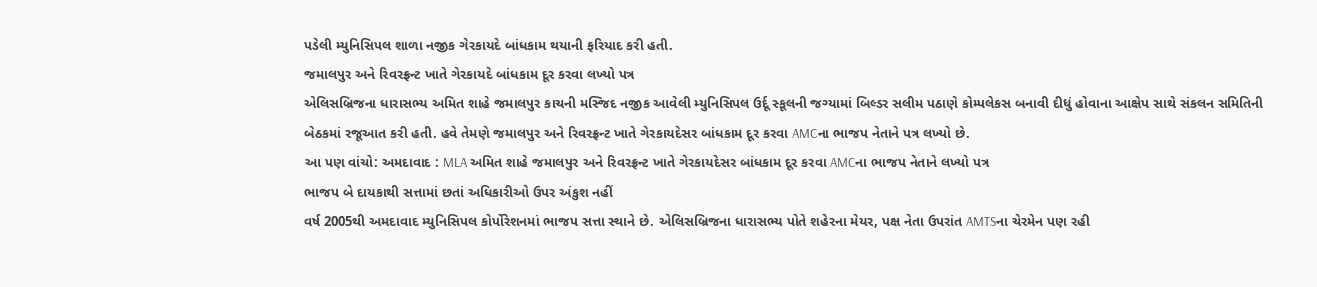પડેલી મ્યુનિસિપલ શાળા નજીક ગેરકાયદે બાંધકામ થયાની ફરિયાદ કરી હતી.
જમાલપુર અને રિવરફ્રન્ટ ખાતે ગેરકાયદે બાંધકામ દૂર કરવા લખ્યો પત્ર
એલિસબ્રિજના ધારાસભ્ય અમિત શાહે જમાલપુર કાચની મસ્જિદ નજીક આવેલી મ્યુનિસિપલ ઉર્દૂ સ્કૂલની જગ્યામાં બિલ્ડર સલીમ પઠાણે કોમ્પલેકસ બનાવી દીધું હોવાના આક્ષેપ સાથે સંકલન સમિતિની બેઠકમાં રજૂઆત કરી હતી. હવે તેમણે જમાલપુર અને રિવરફ્રન્ટ ખાતે ગેરકાયદેસર બાંધકામ દૂર કરવા AMCના ભાજપ નેતાને પત્ર લખ્યો છે.
આ પણ વાંચો: અમદાવાદ : MLA અમિત શાહે જમાલપુર અને રિવરફ્રન્ટ ખાતે ગેરકાયદેસર બાંધકામ દૂર કરવા AMCના ભાજપ નેતાને લખ્યો પત્ર
ભાજપ બે દાયકાથી સત્તામાં છતાં અધિકારીઓ ઉપર અંકુશ નહીં
વર્ષ 2005થી અમદાવાદ મ્યુનિસિપલ કોર્પોરેશનમાં ભાજપ સત્તા સ્થાને છે. એલિસબ્રિજના ધારાસભ્ય પોતે શહેરના મેયર, પક્ષ નેતા ઉપરાંત AMTSના ચેરમેન પણ રહી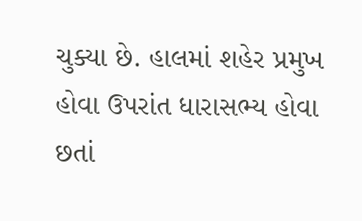ચુક્યા છે. હાલમાં શહેર પ્રમુખ હોવા ઉપરાંત ધારાસભ્ય હોવા છતાં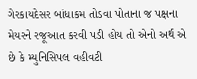ગેરકાયદેસર બાંધાકમ તોડવા પોતાના જ પક્ષના મેયરને રજૂઆત કરવી પડી હોય તો એનો અર્થ એ છે કે મ્યુનિસિપલ વહીવટી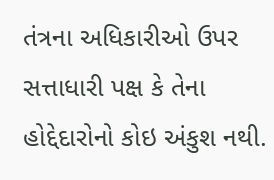તંત્રના અધિકારીઓ ઉપર સત્તાધારી પક્ષ કે તેના હોદ્દેદારોનો કોઇ અંકુશ નથી.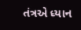તંત્રએ ધ્યાન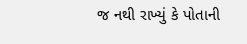જ નથી રાખ્યું કે પોતાની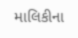માલિકીના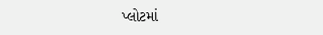પ્લોટમાં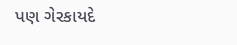પણ ગેરકાયદે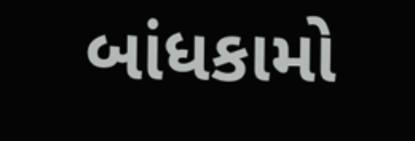બાંધકામો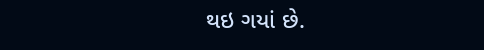થઇ ગયાં છે.